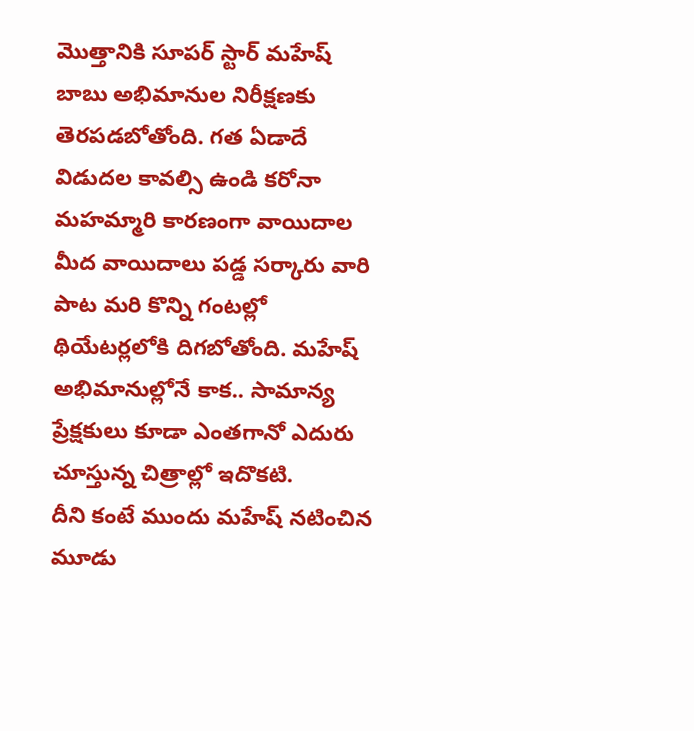మొత్తానికి సూపర్ స్టార్ మహేష్ బాబు అభిమానుల నిరీక్షణకు తెరపడబోతోంది. గత ఏడాదే విడుదల కావల్సి ఉండి కరోనా మహమ్మారి కారణంగా వాయిదాల మీద వాయిదాలు పడ్డ సర్కారు వారి పాట మరి కొన్ని గంటల్లో థియేటర్లలోకి దిగబోతోంది. మహేష్ అభిమానుల్లోనే కాక.. సామాన్య ప్రేక్షకులు కూడా ఎంతగానో ఎదురు చూస్తున్న చిత్రాల్లో ఇదొకటి.
దీని కంటే ముందు మహేష్ నటించిన మూడు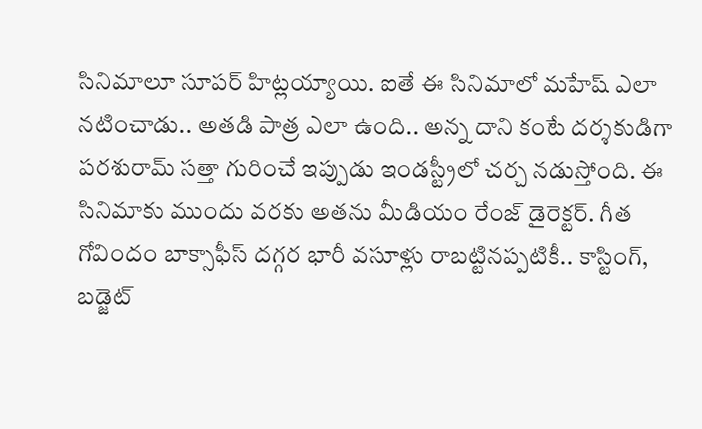సినిమాలూ సూపర్ హిట్లయ్యాయి. ఐతే ఈ సినిమాలో మహేష్ ఎలా నటించాడు.. అతడి పాత్ర ఎలా ఉంది.. అన్న దాని కంటే దర్శకుడిగా పరశురామ్ సత్తా గురించే ఇప్పుడు ఇండస్ట్రీలో చర్చ నడుస్తోంది. ఈ సినిమాకు ముందు వరకు అతను మీడియం రేంజ్ డైరెక్టర్. గీత గోవిందం బాక్సాఫీస్ దగ్గర భారీ వసూళ్లు రాబట్టినప్పటికీ.. కాస్టింగ్, బడ్జెట్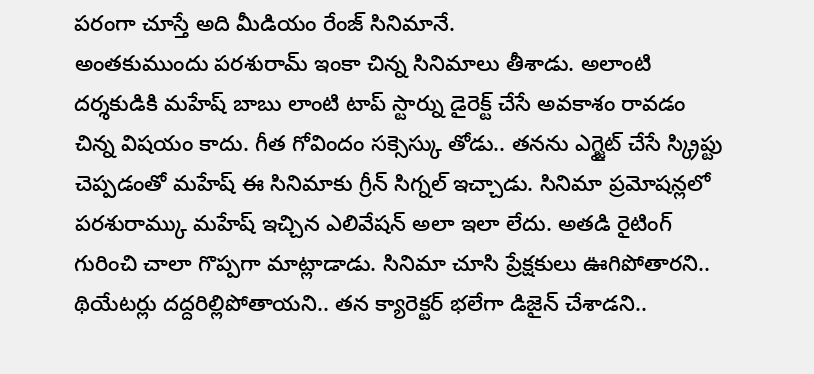పరంగా చూస్తే అది మీడియం రేంజ్ సినిమానే.
అంతకుముందు పరశురామ్ ఇంకా చిన్న సినిమాలు తీశాడు. అలాంటి దర్శకుడికి మహేష్ బాబు లాంటి టాప్ స్టార్ను డైరెక్ట్ చేసే అవకాశం రావడం చిన్న విషయం కాదు. గీత గోవిందం సక్సెస్కు తోడు.. తనను ఎగ్జైట్ చేసే స్క్రిప్టు చెప్పడంతో మహేష్ ఈ సినిమాకు గ్రీన్ సిగ్నల్ ఇచ్చాడు. సినిమా ప్రమోషన్లలో పరశురామ్కు మహేష్ ఇచ్చిన ఎలివేషన్ అలా ఇలా లేదు. అతడి రైటింగ్ గురించి చాలా గొప్పగా మాట్లాడాడు. సినిమా చూసి ప్రేక్షకులు ఊగిపోతారని.. థియేటర్లు దద్దరిల్లిపోతాయని.. తన క్యారెక్టర్ భలేగా డిజైన్ చేశాడని..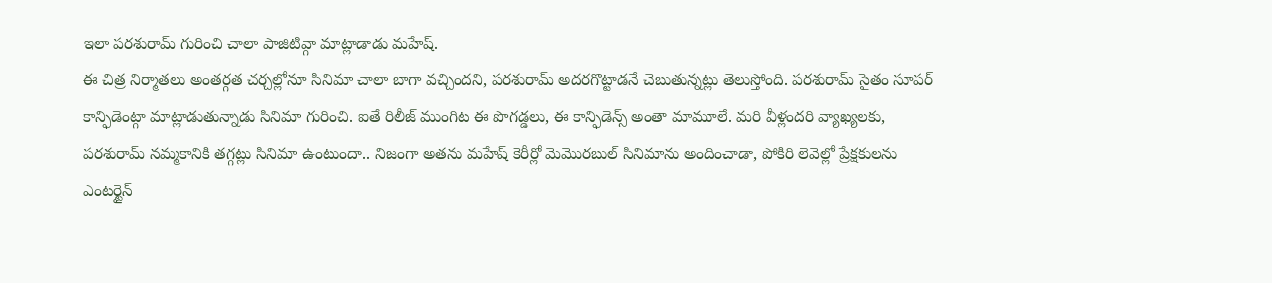ఇలా పరశురామ్ గురించి చాలా పాజిటివ్గా మాట్లాడాడు మహేష్.
ఈ చిత్ర నిర్మాతలు అంతర్గత చర్చల్లోనూ సినిమా చాలా బాగా వచ్చిందని, పరశురామ్ అదరగొట్టాడనే చెబుతున్నట్లు తెలుస్తోంది. పరశురామ్ సైతం సూపర్ కాన్ఫిడెంట్గా మాట్లాడుతున్నాడు సినిమా గురించి. ఐతే రిలీజ్ ముంగిట ఈ పొగడ్డలు, ఈ కాన్ఫిడెన్స్ అంతా మామూలే. మరి వీళ్లందరి వ్యాఖ్యలకు, పరశురామ్ నమ్మకానికి తగ్గట్లు సినిమా ఉంటుందా.. నిజంగా అతను మహేష్ కెరీర్లో మెమొరబుల్ సినిమాను అందించాడా, పోకిరి లెవెల్లో ప్రేక్షకులను ఎంటర్టైన్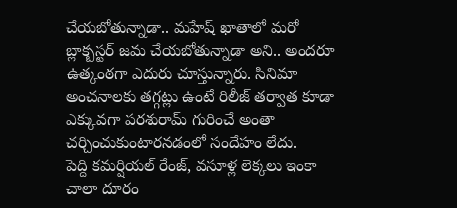చేయబోతున్నాడా.. మహేష్ ఖాతాలో మరో బ్లాక్బస్టర్ జమ చేయబోతున్నాడా అని.. అందరూ ఉత్కంఠగా ఎదురు చూస్తున్నారు. సినిమా అంచనాలకు తగ్గట్లు ఉంటే రిలీజ్ తర్వాత కూడా ఎక్కువగా పరశురామ్ గురించే అంతా చర్చించుకుంటారనడంలో సందేహం లేదు.
పెద్ది కమర్షియల్ రేంజ్, వసూళ్ల లెక్కలు ఇంకా చాలా దూరం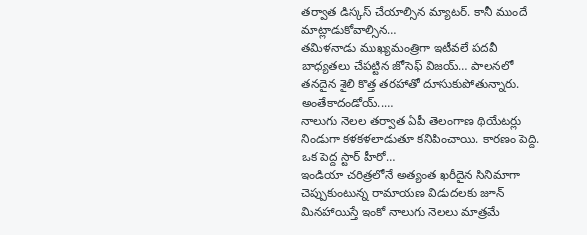తర్వాత డిస్కస్ చేయాల్సిన మ్యాటర్. కానీ ముందే మాట్లాడుకోవాల్సిన…
తమిళనాడు ముఖ్యమంత్రిగా ఇటీవలే పదవీ బాధ్యతలు చేపట్టిన జోసెఫ్ విజయ్… పాలనలో తనదైన శైలి కొత్త తరహాతో దూసుకుపోతున్నారు. అంతేకాదండోయ్..…
నాలుగు నెలల తర్వాత ఏపీ తెలంగాణ థియేటర్లు నిండుగా కళకళలాడుతూ కనిపించాయి. కారణం పెద్ది. ఒక పెద్ద స్టార్ హీరో…
ఇండియా చరిత్రలోనే అత్యంత ఖరీదైన సినిమాగా చెప్పుకుంటున్న రామాయణ విడుదలకు జూన్ మినహాయిస్తే ఇంకో నాలుగు నెలలు మాత్రమే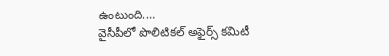ఉంటుంది.…
వైసీపీలో పొలిటికల్ అఫైర్స్ కమిటీ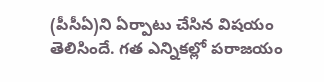(పీసీఏ)ని ఏర్పాటు చేసిన విషయం తెలిసిందే. గత ఎన్నికల్లో పరాజయం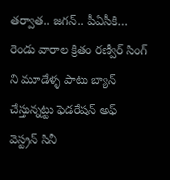తర్వాత.. జగన్.. పీఏసీకి…
రెండు వారాల క్రితం రణ్వీర్ సింగ్ ని మూడేళ్ళ పాటు బ్యాన్ చేస్తున్నట్టు ఫెడరేషన్ అఫ్ వెస్ట్రన్ సినీ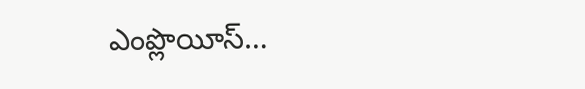ఎంప్లొయీస్…